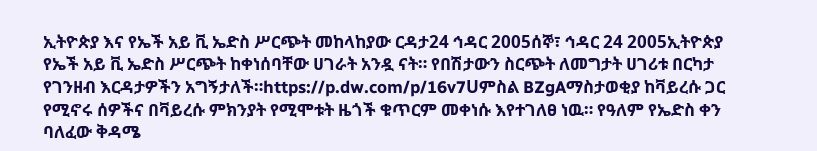ኢትዮጵያ እና የኤች አይ ቪ ኤድስ ሥርጭት መከላከያው ርዳታ24 ኅዳር 2005ሰኞ፣ ኅዳር 24 2005ኢትዮጵያ የኤች አይ ቪ ኤድስ ሥርጭት ከቀነሰባቸው ሀገራት አንዷ ናት። የበሽታውን ስርጭት ለመግታት ሀገሪቱ በርካታ የገንዘብ እርዳታዎችን አግኝታለች።https://p.dw.com/p/16v7Uምስል BZgAማስታወቂያ ከቫይረሱ ጋር የሚኖሩ ሰዎችና በቫይረሱ ምክንያት የሚሞቱት ዜጎች ቁጥርም መቀነሱ እየተገለፀ ነዉ። የዓለም የኤድስ ቀን ባለፈው ቅዳሜ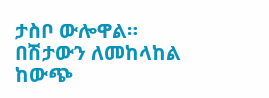ታስቦ ውሎዋል። በሽታውን ለመከላከል ከውጭ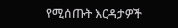የሚሰጡት እርዳታዎች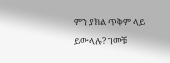ምን ያክል ጥቅም ላይ ይውላሉ? ገመቹ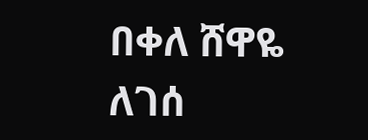በቀለ ሸዋዬ ለገሰ